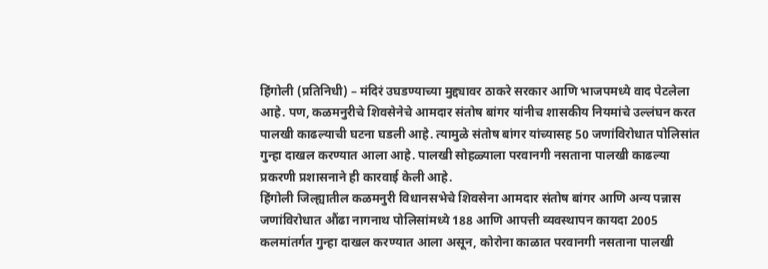हिंगोली (प्रतिनिधी) – मंदिरं उघडण्याच्या मुद्द्यावर ठाकरे सरकार आणि भाजपमध्ये वाद पेटलेला आहे. पण, कळमनुरीचे शिवसेनेचे आमदार संतोष बांगर यांनीच शासकीय नियमांचे उल्लंघन करत पालखी काढल्याची घटना घडली आहे. त्यामुळे संतोष बांगर यांच्यासह 50 जणांविरोधात पोलिसांत गुन्हा दाखल करण्यात आला आहे. पालखी सोहळ्याला परवानगी नसताना पालखी काढल्या प्रकरणी प्रशासनाने ही कारवाई केली आहे.
हिंगोली जिल्ह्यातील कळमनुरी विधानसभेचे शिवसेना आमदार संतोष बांगर आणि अन्य पन्नास जणांविरोधात औंढा नागनाथ पोलिसांमध्ये 188 आणि आपत्ती व्यवस्थापन कायदा 2005 कलमांतर्गत गुन्हा दाखल करण्यात आला असून, कोरोना काळात परवानगी नसताना पालखी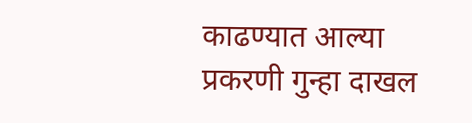काढण्यात आल्या प्रकरणी गुन्हा दाखल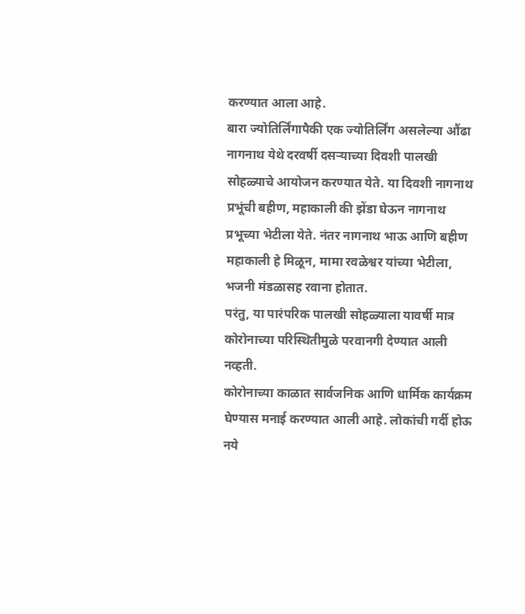करण्यात आला आहे.
बारा ज्योतिर्लिंगापैकी एक ज्योतिर्लिंग असलेल्या औंढा नागनाथ येथे दरवर्षी दसऱ्याच्या दिवशी पालखी सोहळ्याचे आयोजन करण्यात येते. या दिवशी नागनाथ प्रभूंची बहीण, महाकाली की झेंडा घेऊन नागनाथ प्रभूच्या भेटीला येते. नंतर नागनाथ भाऊ आणि बहीण महाकाली हे मिळून, मामा रवळेश्वर यांच्या भेटीला, भजनी मंडळासह रवाना होतात.
परंतु, या पारंपरिक पालखी सोहळ्याला यावर्षी मात्र कोरोनाच्या परिस्थितीमुळे परवानगी देण्यात आली नव्हती.
कोरोनाच्या काळात सार्वजनिक आणि धार्मिक कार्यक्रम घेण्यास मनाई करण्यात आली आहे. लोकांची गर्दी होऊ नये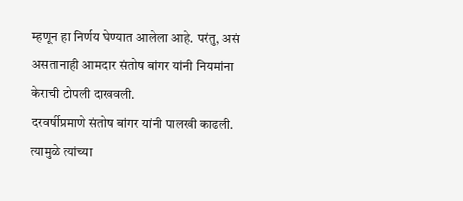म्हणून हा निर्णय घेण्यात आलेला आहे. परंतु, असं असतानाही आमदार संतोष बांगर यांनी नियमांना केराची टोपली दाखवली.
दरवर्षीप्रमाणे संतोष बांगर यांनी पालखी काढली. त्यामुळे त्यांच्या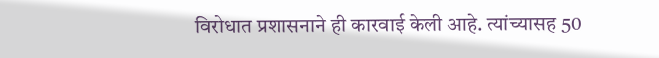विरोधात प्रशासनाने ही कारवाई केली आहे. त्यांच्यासह 50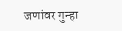जणांवर गुन्हा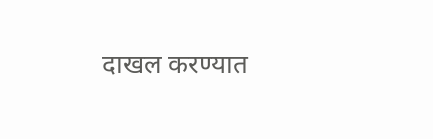दाखल करण्यात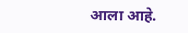आला आहे.